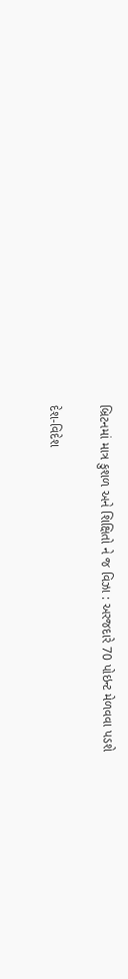બ્રિટનમાં માત્ર કુશળ અને શિક્ષિતો ને જ વિઝા : અરજદારે 70 પોઇન્ટ મેળવવા પડશે

દેશ-વિદેશ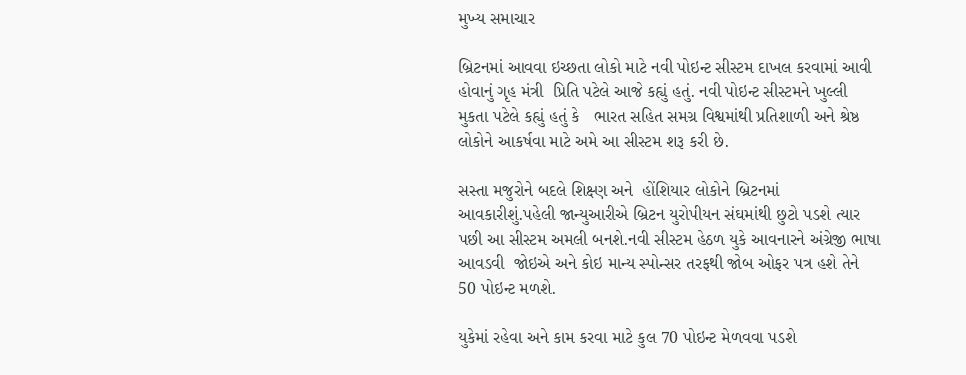મુખ્ય સમાચાર

બ્રિટનમાં આવવા ઇચ્છતા લોકો માટે નવી પોઇન્ટ સીસ્ટમ દાખલ કરવામાં આવી હોવાનું ગૃહ મંત્રી  પ્રિતિ પટેલે આજે કહ્યું હતું. નવી પોઇન્ટ સીસ્ટમને ખુલ્લી મુકતા પટેલે કહ્યું હતું કે   ભારત સહિત સમગ્ર વિશ્વમાંથી પ્રતિશાળી અને શ્રેષ્ઠ લોકોને આકર્ષવા માટે અમે આ સીસ્ટમ શરૂ કરી છે.

સસ્તા મજુરોને બદલે શિક્ષ્ણ અને  હોંશિયાર લોકોને બ્રિટનમાં આવકારીશું.પહેલી જાન્યુઆરીએ બ્રિટન યુરોપીયન સંઘમાંથી છુટો પડશે ત્યાર પછી આ સીસ્ટમ અમલી બનશે.નવી સીસ્ટમ હેઠળ યુકે આવનારને અંગ્રેજી ભાષા આવડવી  જોઇએ અને કોઇ માન્ય સ્પોન્સર તરફથી જોબ ઓફર પત્ર હશે તેને 50 પોઇન્ટ મળશે.

યુકેમાં રહેવા અને કામ કરવા માટે કુલ 70 પોઇન્ટ મેળવવા પડશે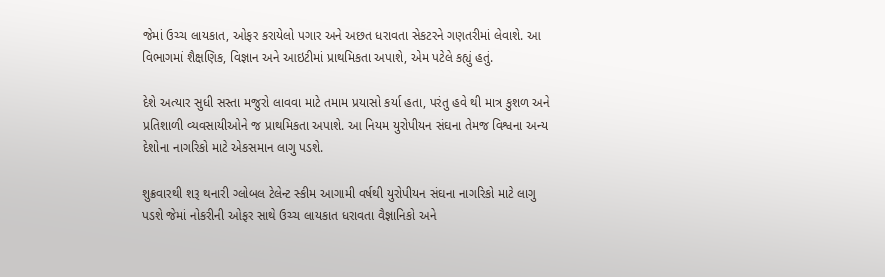જેમાં ઉચ્ચ લાયકાત, ઓફર કરાયેલો પગાર અને અછત ધરાવતા સેકટરને ગણતરીમાં લેવાશે. આ વિભાગમાં શૈક્ષણિક, વિજ્ઞાન અને આઇટીમાં પ્રાથમિકતા અપાશે, એમ પટેલે કહ્યું હતું.

દેશે અત્યાર સુધી સસ્તા મજુરો લાવવા માટે તમામ પ્રયાસો કર્યા હતા, પરંતુ હવે થી માત્ર કુશળ અને પ્રતિશાળી વ્યવસાયીઓને જ પ્રાથમિકતા અપાશે. આ નિયમ યુરોપીયન સંઘના તેમજ વિશ્વના અન્ય દેશોના નાગરિકો માટે એકસમાન લાગુ પડશે.

શુક્રવારથી શરૂ થનારી ગ્લોબલ ટેલેન્ટ સ્કીમ આગામી વર્ષથી યુરોપીયન સંઘના નાગરિકો માટે લાગુ પડશે જેમાં નોકરીની ઓફર સાથે ઉચ્ચ લાયકાત ધરાવતા વૈજ્ઞાનિકો અને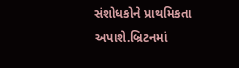સંશોધકોને પ્રાથમિકતા અપાશે.બ્રિટનમાં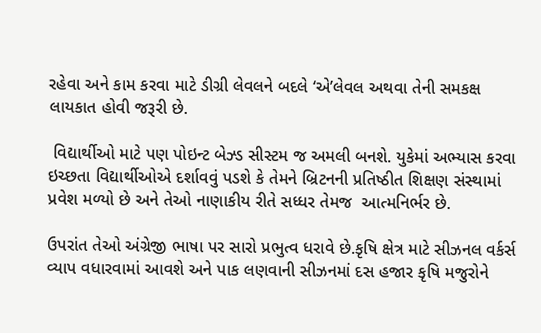રહેવા અને કામ કરવા માટે ડીગ્રી લેવલને બદલે ‘એ’લેવલ અથવા તેની સમકક્ષ લાયકાત હોવી જરૂરી છે.

 વિદ્યાર્થીઓ માટે પણ પોઇન્ટ બેઝ્ડ સીસ્ટમ જ અમલી બનશે. યુકેમાં અભ્યાસ કરવા ઇચ્છતા વિદ્યાર્થીઓએ દર્શાવવું પડશે કે તેમને બ્રિટનની પ્રતિષ્ઠીત શિક્ષણ સંસ્થામાં પ્રવેશ મળ્યો છે અને તેઓ નાણાકીય રીતે સધ્ધર તેમજ  આત્મનિર્ભર છે.

ઉપરાંત તેઓ અંગ્રેજી ભાષા પર સારો પ્રભુત્વ ધરાવે છે.કૃષિ ક્ષેત્ર માટે સીઝનલ વર્કર્સ વ્યાપ વધારવામાં આવશે અને પાક લણવાની સીઝનમાં દસ હજાર કૃષિ મજુરોને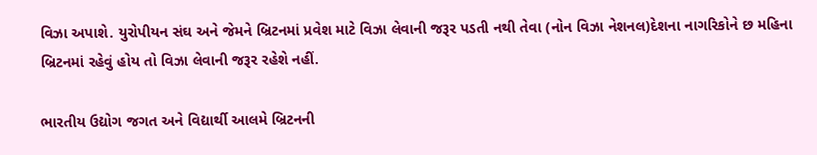વિઝા અપાશે. યુરોપીયન સંઘ અને જેમને બ્રિટનમાં પ્રવેશ માટે વિઝા લેવાની જરૂર પડતી નથી તેવા (નોન વિઝા નેશનલ)દેશના નાગરિકોને છ મહિના બ્રિટનમાં રહેવું હોય તો વિઝા લેવાની જરૂર રહેશે નહીં.

ભારતીય ઉદ્યોગ જગત અને વિદ્યાર્થી આલમે બ્રિટનની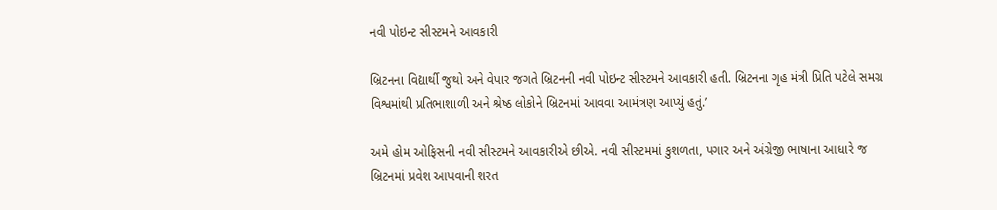નવી પોઇન્ટ સીસ્ટમને આવકારી

બ્રિટનના વિદ્યાર્થી જુથો અને વેપાર જગતે બ્રિટનની નવી પોઇન્ટ સીસ્ટમને આવકારી હતી. બ્રિટનના ગૃહ મંત્રી પ્રિતિ પટેલે સમગ્ર વિશ્વમાંથી પ્રતિભાશાળી અને શ્રેષ્ઠ લોકોને બ્રિટનમાં આવવા આમંત્રણ આપ્યું હતું.’

અમે હોમ ઓફિસની નવી સીસ્ટમને આવકારીએ છીએ. નવી સીસ્ટમમાં કુશળતા, પગાર અને અંગ્રેજી ભાષાના આધારે જ બ્રિટનમાં પ્રવેશ આપવાની શરત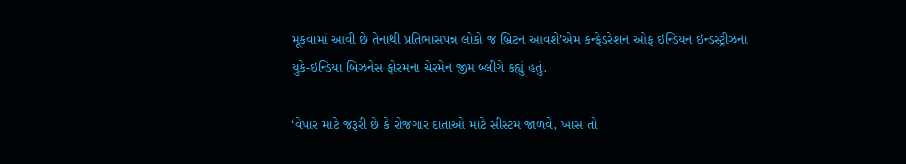મૂકવામાં આવી છે તેનાથી પ્રતિભાસપન્ન લોકો જ બ્રિટન આવશે’એમ કન્ફેડરેશન ઓફ ઇન્ડિયન ઇન્ડસ્ટ્રીઝના યુકે-ઇન્ડિયા બિઝનેસ ફોરમના ચેરમેન જીમ બ્લીગે કહ્યું હતું.

‘વેપાર માટે જરૂરી છે કે રોજગાર દાતાઓ માટે સીસ્ટમ જાળવે, ખાસ તો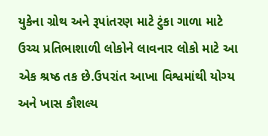યુકેના ગ્રોથ અને રૂપાંતરણ માટે ટુંકા ગાળા માટે ઉચ્ચ પ્રતિભાશાળી લોકોને લાવનાર લોકો માટે આ એક શ્રષ્ઠ તક છે.ઉપરાંત આખા વિશ્વમાંથી યોગ્ય અને ખાસ કૌશલ્ય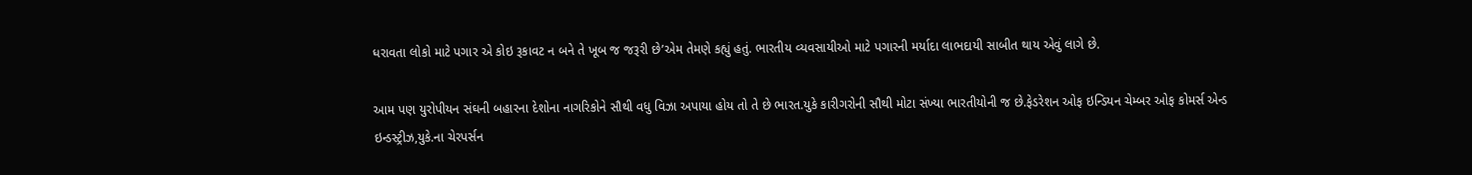ધરાવતા લોકો માટે પગાર એ કોઇ રૂકાવટ ન બને તે ખૂબ જ જરૂરી છે’એમ તેમણે કહ્યું હતું. ભારતીય વ્યવસાયીઓ માટે પગારની મર્યાદા લાભદાયી સાબીત થાય એવું લાગે છે.

આમ પણ યુરોપીયન સંઘની બહારના દેશોના નાગરિકોને સૌથી વધુ વિઝા અપાયા હોય તો તે છે ભારત.યુકે કારીગરોની સૌથી મોટા સંખ્યા ભારતીયોની જ છે.ફેડરેશન ઓફ ઇન્ડિયન ચેમ્બર ઓફ કોમર્સ એન્ડ ઇન્ડસ્ટ્રીઝ,યુકે.ના ચેરપર્સન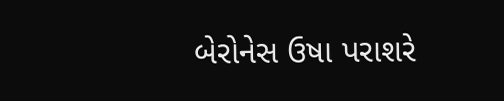બેરોનેસ ઉષા પરાશરે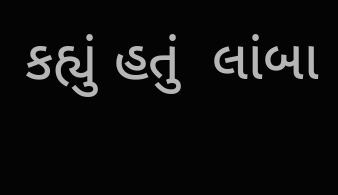કહ્યું હતું  લાંબા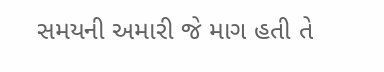સમયની અમારી જે માગ હતી તે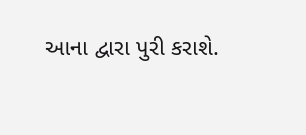આના દ્વારા પુરી કરાશે.